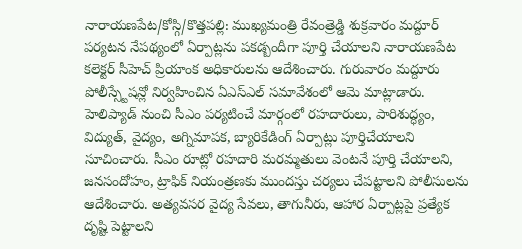నారాయణపేట/కోస్గి/కొత్తపల్లి: ముఖ్యమంత్రి రేవంత్రెడ్డి శుక్రవారం మద్దూర్ పర్యటన నేపథ్యంలో ఏర్పాట్లను పకడ్బందీగా పూర్తి చేయాలని నారాయణపేట కలెక్టర్ సీహెచ్ ప్రియాంక అధికారులను ఆదేశించారు. గురువారం మద్దూరు పోలీస్స్టేషన్లో నిర్వహించిన ఏఎస్ఎల్ సమావేశంలో ఆమె మాట్లాడారు. హెలిప్యాడ్ నుంచి సీఎం పర్యటించే మార్గంలో రహదారులు, పారిశుద్ధ్యం, విద్యుత్, వైద్యం, అగ్నిమాపక, బ్యారికేడింగ్ ఏర్పాట్లు పూర్తిచేయాలని సూచించారు. సీఎం రూట్లో రహదారి మరమ్మతులు వెంటనే పూర్తి చేయాలని, జనసందోహం, ట్రాఫిక్ నియంత్రణకు ముందస్తు చర్యలు చేపట్టాలని పోలీసులను ఆదేశించారు. అత్యవసర వైద్య సేవలు, తాగునీరు, ఆహార ఏర్పాట్లపై ప్రత్యేక దృష్టి పెట్టాలని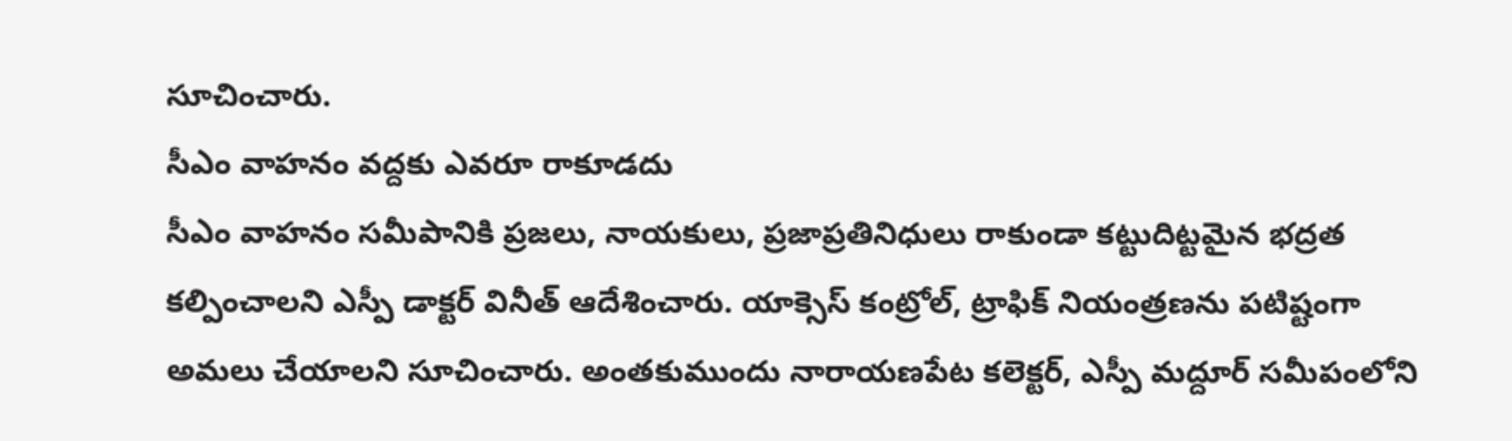సూచించారు.
సీఎం వాహనం వద్దకు ఎవరూ రాకూడదు
సీఎం వాహనం సమీపానికి ప్రజలు, నాయకులు, ప్రజాప్రతినిధులు రాకుండా కట్టుదిట్టమైన భద్రత కల్పించాలని ఎస్పీ డాక్టర్ వినీత్ ఆదేశించారు. యాక్సెస్ కంట్రోల్, ట్రాఫిక్ నియంత్రణను పటిష్టంగా అమలు చేయాలని సూచించారు. అంతకుముందు నారాయణపేట కలెక్టర్, ఎస్పీ మద్దూర్ సమీపంలోని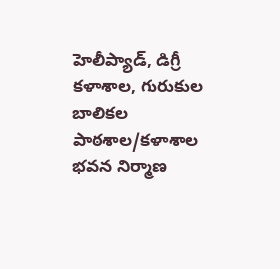హెలీప్యాడ్, డిగ్రీ కళాశాల, గురుకుల బాలికల పాఠశాల/కళాశాల భవన నిర్మాణ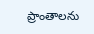ప్రాంతాలను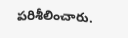పరిశీలించారు.